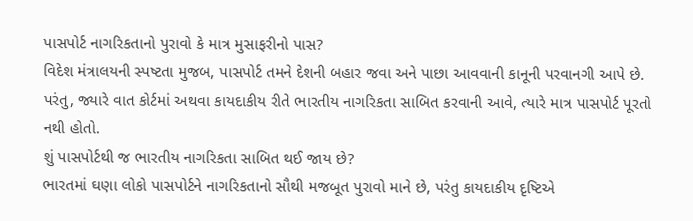પાસપોર્ટ નાગરિકતાનો પુરાવો કે માત્ર મુસાફરીનો પાસ?
વિદેશ મંત્રાલયની સ્પષ્ટતા મુજબ, પાસપોર્ટ તમને દેશની બહાર જવા અને પાછા આવવાની કાનૂની પરવાનગી આપે છે. પરંતુ, જ્યારે વાત કોર્ટમાં અથવા કાયદાકીય રીતે ભારતીય નાગરિકતા સાબિત કરવાની આવે, ત્યારે માત્ર પાસપોર્ટ પૂરતો નથી હોતો.
શું પાસપોર્ટથી જ ભારતીય નાગરિકતા સાબિત થઈ જાય છે?
ભારતમાં ઘણા લોકો પાસપોર્ટને નાગરિકતાનો સૌથી મજબૂત પુરાવો માને છે, પરંતુ કાયદાકીય દૃષ્ટિએ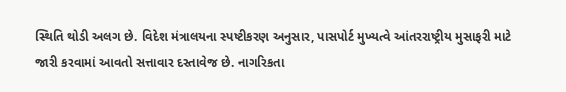સ્થિતિ થોડી અલગ છે. વિદેશ મંત્રાલયના સ્પષ્ટીકરણ અનુસાર, પાસપોર્ટ મુખ્યત્વે આંતરરાષ્ટ્રીય મુસાફરી માટે જારી કરવામાં આવતો સત્તાવાર દસ્તાવેજ છે. નાગરિકતા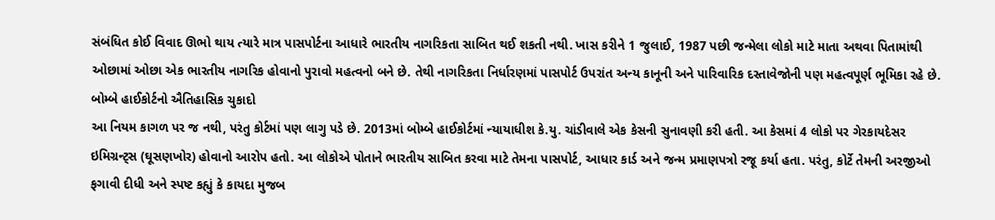સંબંધિત કોઈ વિવાદ ઊભો થાય ત્યારે માત્ર પાસપોર્ટના આધારે ભારતીય નાગરિકતા સાબિત થઈ શકતી નથી. ખાસ કરીને 1 જુલાઈ, 1987 પછી જન્મેલા લોકો માટે માતા અથવા પિતામાંથી ઓછામાં ઓછા એક ભારતીય નાગરિક હોવાનો પુરાવો મહત્વનો બને છે. તેથી નાગરિકતા નિર્ધારણમાં પાસપોર્ટ ઉપરાંત અન્ય કાનૂની અને પારિવારિક દસ્તાવેજોની પણ મહત્વપૂર્ણ ભૂમિકા રહે છે.
બોમ્બે હાઈકોર્ટનો ઐતિહાસિક ચુકાદો
આ નિયમ કાગળ પર જ નથી, પરંતુ કોર્ટમાં પણ લાગુ પડે છે. 2013માં બોમ્બે હાઈકોર્ટમાં ન્યાયાધીશ કે.યુ. ચાંડીવાલે એક કેસની સુનાવણી કરી હતી. આ કેસમાં 4 લોકો પર ગેરકાયદેસર ઇમિગ્રન્ટ્સ (ઘૂસણખોર) હોવાનો આરોપ હતો. આ લોકોએ પોતાને ભારતીય સાબિત કરવા માટે તેમના પાસપોર્ટ, આધાર કાર્ડ અને જન્મ પ્રમાણપત્રો રજૂ કર્યા હતા. પરંતુ, કોર્ટે તેમની અરજીઓ ફગાવી દીધી અને સ્પષ્ટ કહ્યું કે કાયદા મુજબ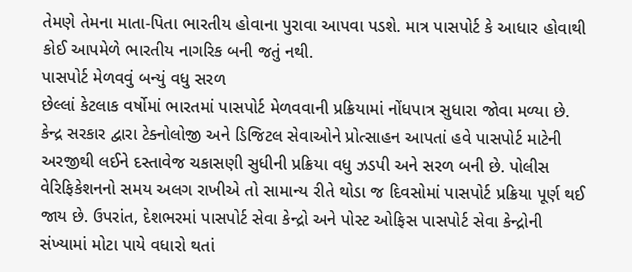તેમણે તેમના માતા-પિતા ભારતીય હોવાના પુરાવા આપવા પડશે. માત્ર પાસપોર્ટ કે આધાર હોવાથી કોઈ આપમેળે ભારતીય નાગરિક બની જતું નથી.
પાસપોર્ટ મેળવવું બન્યું વધુ સરળ
છેલ્લાં કેટલાક વર્ષોમાં ભારતમાં પાસપોર્ટ મેળવવાની પ્રક્રિયામાં નોંધપાત્ર સુધારા જોવા મળ્યા છે. કેન્દ્ર સરકાર દ્વારા ટેક્નોલોજી અને ડિજિટલ સેવાઓને પ્રોત્સાહન આપતાં હવે પાસપોર્ટ માટેની અરજીથી લઈને દસ્તાવેજ ચકાસણી સુધીની પ્રક્રિયા વધુ ઝડપી અને સરળ બની છે. પોલીસ વેરિફિકેશનનો સમય અલગ રાખીએ તો સામાન્ય રીતે થોડા જ દિવસોમાં પાસપોર્ટ પ્રક્રિયા પૂર્ણ થઈ જાય છે. ઉપરાંત, દેશભરમાં પાસપોર્ટ સેવા કેન્દ્રો અને પોસ્ટ ઓફિસ પાસપોર્ટ સેવા કેન્દ્રોની સંખ્યામાં મોટા પાયે વધારો થતાં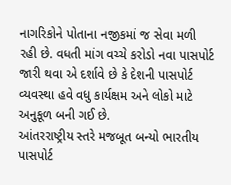નાગરિકોને પોતાના નજીકમાં જ સેવા મળી રહી છે. વધતી માંગ વચ્ચે કરોડો નવા પાસપોર્ટ જારી થવા એ દર્શાવે છે કે દેશની પાસપોર્ટ વ્યવસ્થા હવે વધુ કાર્યક્ષમ અને લોકો માટે અનુકૂળ બની ગઈ છે.
આંતરરાષ્ટ્રીય સ્તરે મજબૂત બન્યો ભારતીય પાસપોર્ટ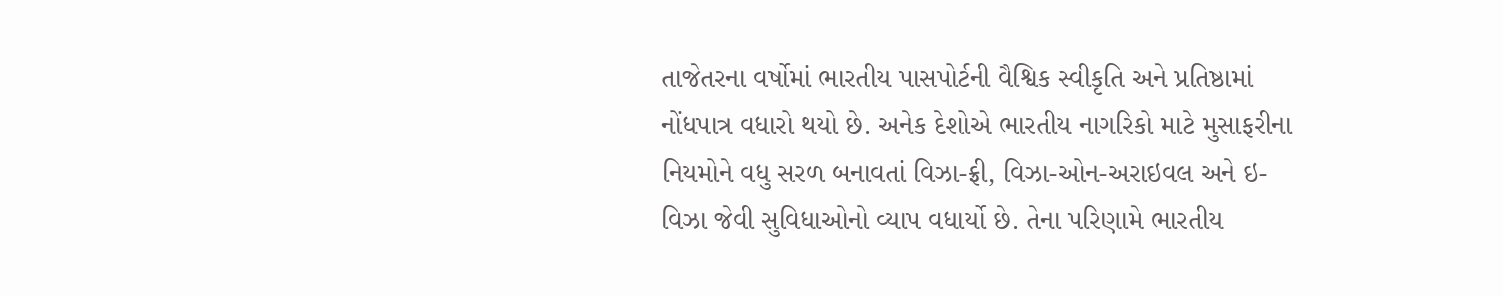તાજેતરના વર્ષોમાં ભારતીય પાસપોર્ટની વૈશ્વિક સ્વીકૃતિ અને પ્રતિષ્ઠામાં નોંધપાત્ર વધારો થયો છે. અનેક દેશોએ ભારતીય નાગરિકો માટે મુસાફરીના નિયમોને વધુ સરળ બનાવતાં વિઝા-ફ્રી, વિઝા-ઓન-અરાઇવલ અને ઇ-વિઝા જેવી સુવિધાઓનો વ્યાપ વધાર્યો છે. તેના પરિણામે ભારતીય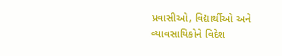પ્રવાસીઓ, વિદ્યાર્થીઓ અને વ્યાવસાયિકોને વિદેશ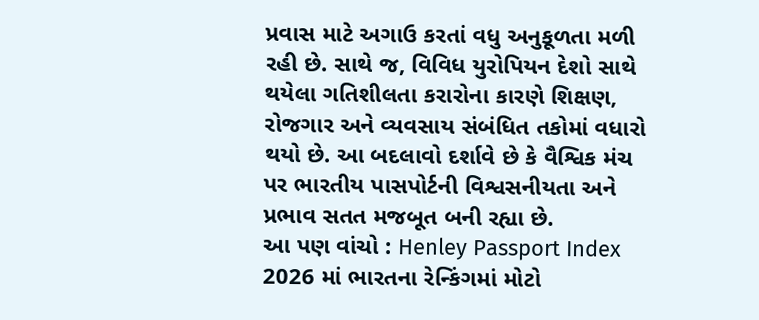પ્રવાસ માટે અગાઉ કરતાં વધુ અનુકૂળતા મળી રહી છે. સાથે જ, વિવિધ યુરોપિયન દેશો સાથે થયેલા ગતિશીલતા કરારોના કારણે શિક્ષણ, રોજગાર અને વ્યવસાય સંબંધિત તકોમાં વધારો થયો છે. આ બદલાવો દર્શાવે છે કે વૈશ્વિક મંચ પર ભારતીય પાસપોર્ટની વિશ્વસનીયતા અને પ્રભાવ સતત મજબૂત બની રહ્યા છે.
આ પણ વાંચો : Henley Passport Index 2026 માં ભારતના રેન્કિંગમાં મોટો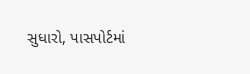સુધારો, પાસપોર્ટમાં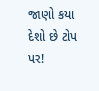જાણો કયા દેશો છે ટોપ પર!